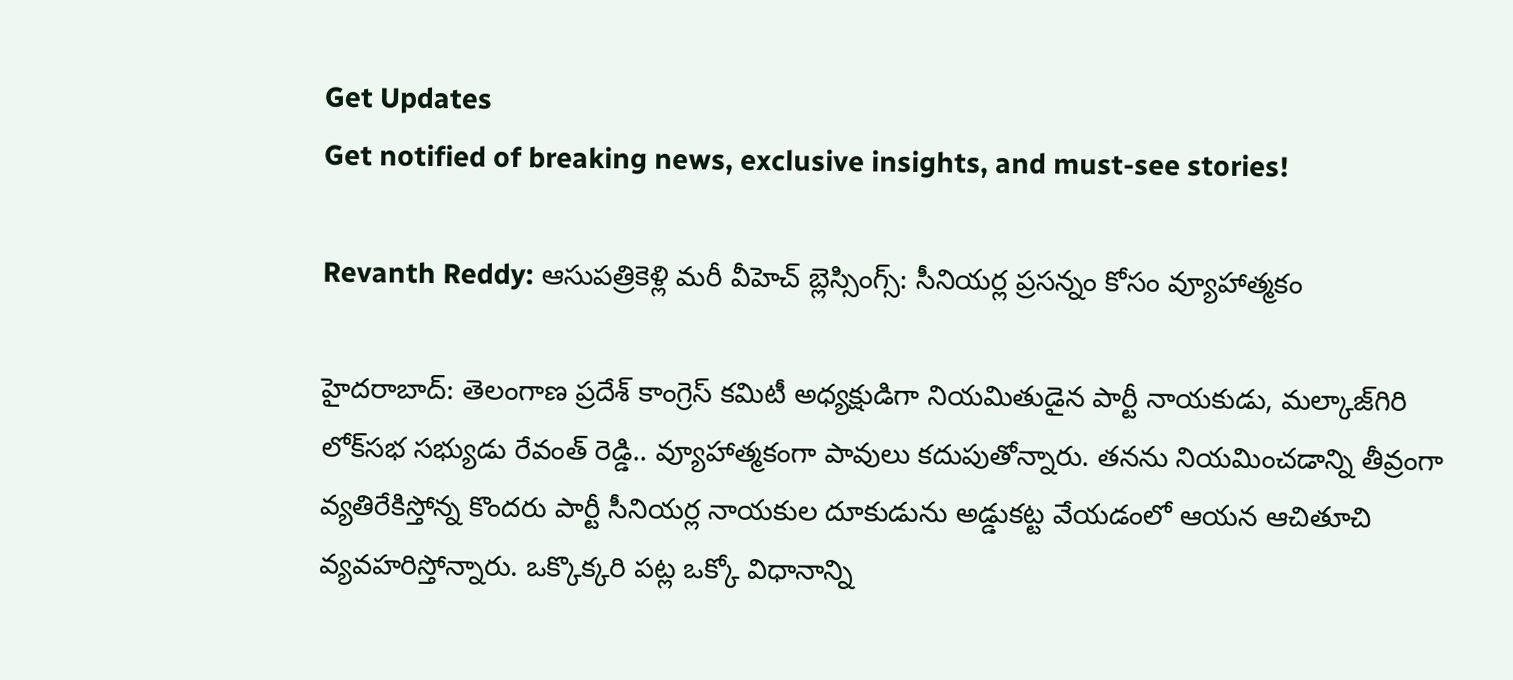Get Updates
Get notified of breaking news, exclusive insights, and must-see stories!

Revanth Reddy: ఆసుపత్రికెళ్లి మరీ వీహెచ్ బ్లెస్సింగ్స్: సీనియర్ల ప్రసన్నం కోసం వ్యూహాత్మకం

హైదరాబాద్: తెలంగాణ ప్రదేశ్ కాంగ్రెస్ కమిటీ అధ్యక్షుడిగా నియమితుడైన పార్టీ నాయకుడు, మల్కాజ్‌గిరి లోక్‌సభ సభ్యుడు రేవంత్ రెడ్డి.. వ్యూహాత్మకంగా పావులు కదుపుతోన్నారు. తనను నియమించడాన్ని తీవ్రంగా వ్యతిరేకిస్తోన్న కొందరు పార్టీ సీనియర్ల నాయకుల దూకుడును అడ్డుకట్ట వేయడంలో ఆయన ఆచితూచి వ్యవహరిస్తోన్నారు. ఒక్కొక్కరి పట్ల ఒక్కో విధానాన్ని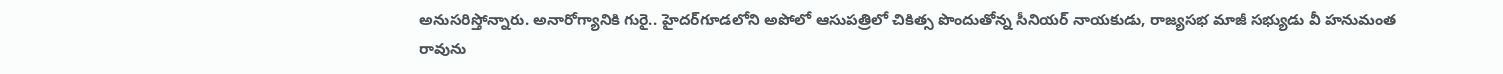అనుసరిస్తోన్నారు. అనారోగ్యానికి గురై.. హైదర్‌గూడలోని అపోలో ఆసుపత్రిలో చికిత్స పొందుతోన్న సీనియర్ నాయకుడు, రాజ్యసభ మాజీ సభ్యుడు వీ హనుమంత రావును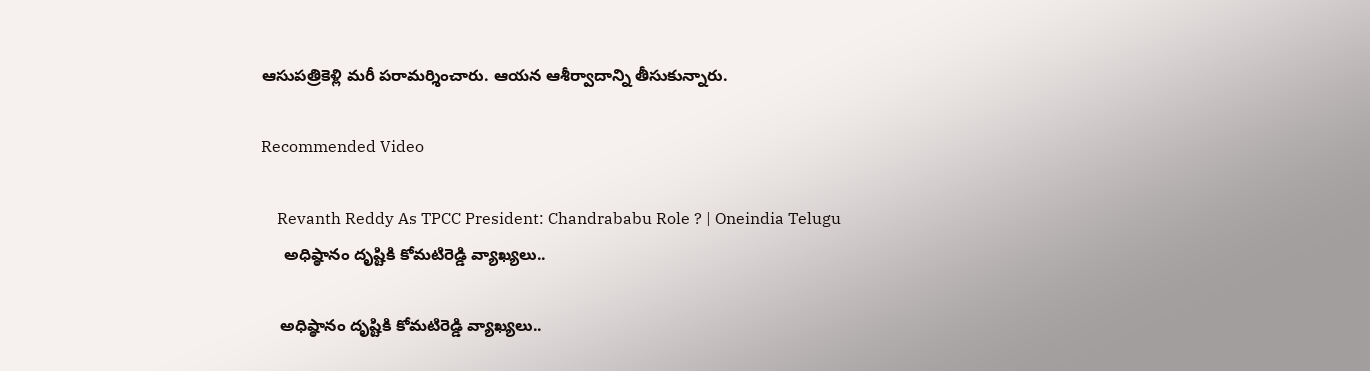ఆసుపత్రికెళ్లి మరీ పరామర్శించారు. ఆయన ఆశీర్వాదాన్ని తీసుకున్నారు.

Recommended Video

    Revanth Reddy As TPCC President: Chandrababu Role ? | Oneindia Telugu
     అధిష్ఠానం దృష్టికి కోమటిరెడ్డి వ్యాఖ్యలు..

    అధిష్ఠానం దృష్టికి కోమటిరెడ్డి వ్యాఖ్యలు..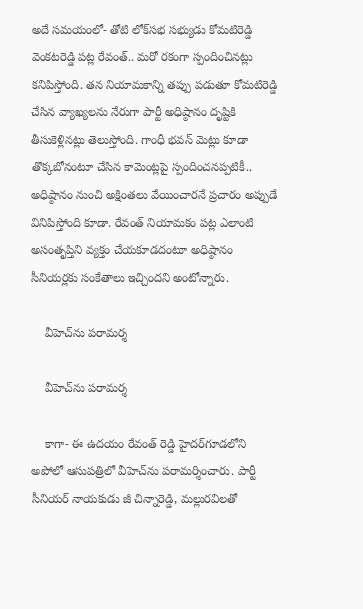అదే సమయంలో- తోటి లోక్‌సభ సభ్యుడు కోమటిరెడ్డి వెంకటరెడ్డి పట్ల రేవంత్.. మరో రకంగా స్పందించినట్లు కనిపిస్తోంది. తన నియామకాన్ని తప్పు పడుతూ కోమటిరెడ్డి చేసిన వ్యాఖ్యలను నేరుగా పార్టీ అధిష్ఠానం దృష్టికి తీసుకెళ్లినట్లు తెలుస్తోంది. గాంధీ భవన్ మెట్లు కూడా తొక్కబోనంటూ చేసిన కామెంట్లపై స్పందించనప్పటికీ.. అధిష్ఠానం నుంచి అక్షింతలు వేయించారనే ప్రచారం అప్పుడే వినిపిస్తోంది కూడా. రేవంత్ నియామకం పట్ల ఎలాంటి అసంతృప్తిని వ్యక్తం చేయకూడదంటూ అధిష్ఠానం సీనియర్లకు సంకేతాలు ఇచ్చిందని అంటోన్నారు.

    వీహెచ్‌ను పరామర్శ

    వీహెచ్‌ను పరామర్శ

    కాగా- ఈ ఉదయం రేవంత్ రెడ్డి హైదర్‌గూడలోని అపోలో ఆసుపత్రిలో వీహెచ్‌ను పరామర్శించారు. పార్టీ సీనియర్ నాయకుడు జీ చిన్నారెడ్డి, మల్లురవిలతో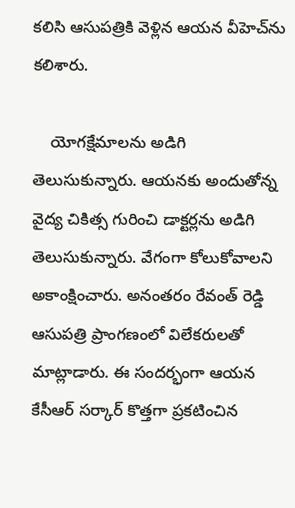కలిసి ఆసుపత్రికి వెళ్లిన ఆయన వీహెచ్‌ను కలిశారు.

    యోగక్షేమాలను అడిగి తెలుసుకున్నారు. ఆయనకు అందుతోన్న వైద్య చికిత్స గురించి డాక్టర్లను అడిగి తెలుసుకున్నారు. వేగంగా కోలుకోవాలని అకాంక్షించారు. అనంతరం రేవంత్ రెడ్డి ఆసుపత్రి ప్రాంగణంలో విలేకరులతో మాట్లాడారు. ఈ సందర్భంగా ఆయన కేసీఆర్ సర్కార్ కొత్తగా ప్రకటించిన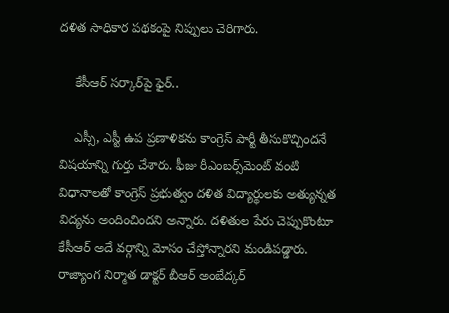దళిత సాధికార పథకంపై నిప్పులు చెరిగారు.

    కేసీఆర్ సర్కార్‌పై ఫైర్..

    ఎస్సీ, ఎస్టీ ఉప ప్రణాళికను కాంగ్రెస్ పార్టీ తీసుకొచ్చిందనే విషయాన్ని గుర్తు చేశారు. ఫీజు రీఎంబర్స్‌మెంట్ వంటి విధానాలతో కాంగ్రెస్ ప్రభుత్వం దళిత విద్యార్థులకు అత్యున్నత విద్యను అందించిందని అన్నారు. దళితుల పేరు చెప్పుకొంటూ కేసీఆర్ అదే వర్గాన్ని మోసం చేస్తోన్నారని మండిపడ్డారు. రాజ్యాంగ నిర్మాత డాక్టర్ బీఆర్ అంబేద్కర్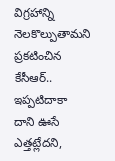విగ్రహాన్ని నెలకొల్పుతామని ప్రకటించిన కేసీఆర్.. ఇప్పటిదాకా దాని ఊసే ఎత్తట్లేదని,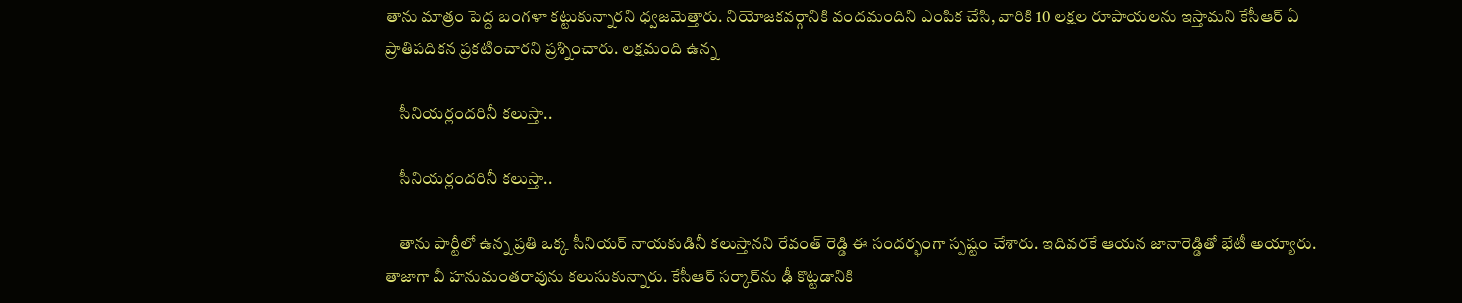తాను మాత్రం పెద్ద బంగళా కట్టుకున్నారని ధ్వజమెత్తారు. నియోజకవర్గానికి వందమందిని ఎంపిక చేసి, వారికి 10 లక్షల రూపాయలను ఇస్తామని కేసీఆర్ ఏ ప్రాతిపదికన ప్రకటించారని ప్రశ్నించారు. లక్షమంది ఉన్న

    సీనియర్లందరినీ కలుస్తా..

    సీనియర్లందరినీ కలుస్తా..

    తాను పార్టీలో ఉన్న ప్రతి ఒక్క సీనియర్ నాయకుడినీ కలుస్తానని రేవంత్ రెడ్డి ఈ సందర్భంగా స్పష్టం చేశారు. ఇదివరకే ఆయన జానారెడ్డితో భేటీ అయ్యారు. తాజాగా వీ హనుమంతరావును కలుసుకున్నారు. కేసీఆర్ సర్కార్‌ను ఢీ కొట్టడానికి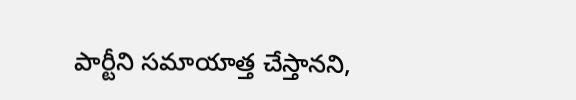పార్టీని సమాయాత్త చేస్తానని,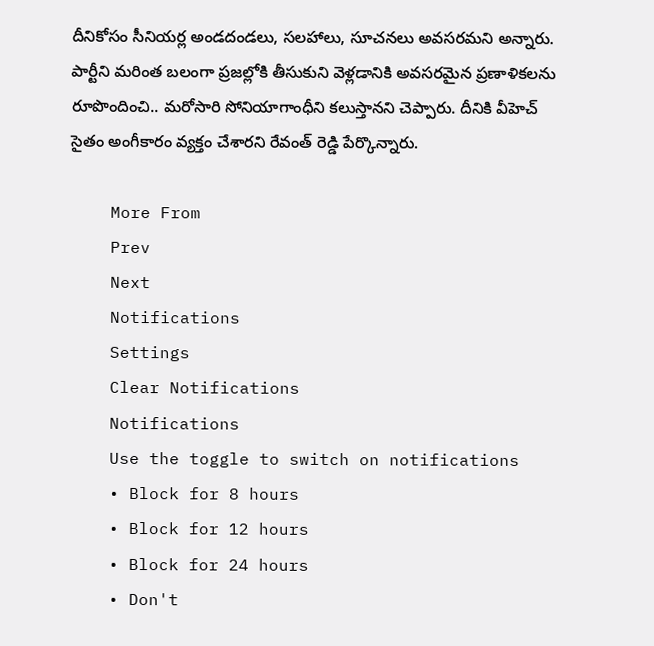దీనికోసం సీనియర్ల అండదండలు, సలహాలు, సూచనలు అవసరమని అన్నారు. పార్టీని మరింత బలంగా ప్రజల్లోకి తీసుకుని వెళ్లడానికి అవసరమైన ప్రణాళికలను రూపొందించి.. మరోసారి సోనియాగాంధీని కలుస్తానని చెప్పారు. దీనికి వీహెచ్ సైతం అంగీకారం వ్యక్తం చేశారని రేవంత్ రెడ్డి పేర్కొన్నారు.

    More From
    Prev
    Next
    Notifications
    Settings
    Clear Notifications
    Notifications
    Use the toggle to switch on notifications
    • Block for 8 hours
    • Block for 12 hours
    • Block for 24 hours
    • Don't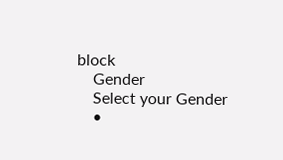block
    Gender
    Select your Gender
    •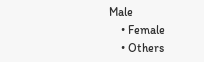Male
    • Female
    • Others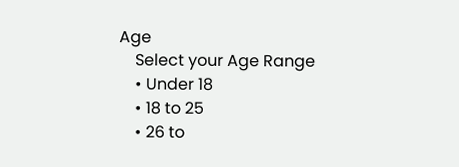Age
    Select your Age Range
    • Under 18
    • 18 to 25
    • 26 to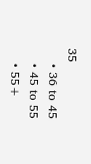35
    • 36 to 45
    • 45 to 55
    • 55+